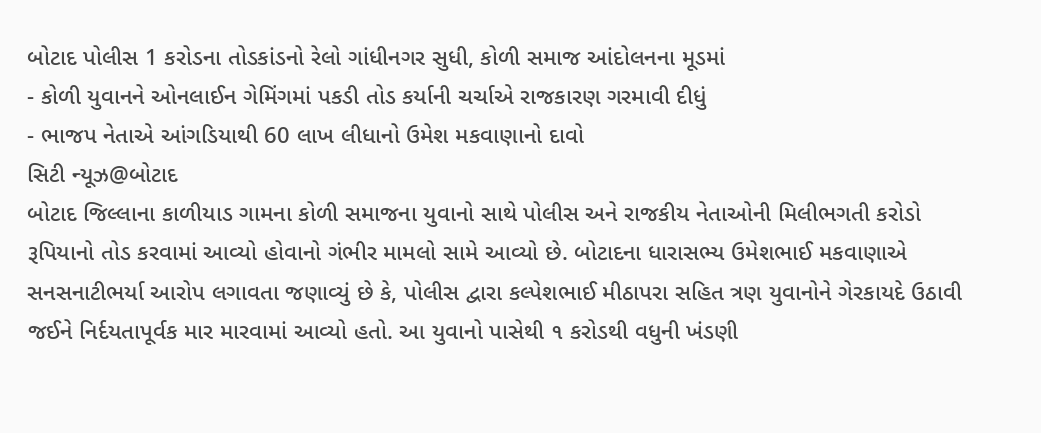બોટાદ પોલીસ 1 કરોડના તોડકાંડનો રેલો ગાંધીનગર સુધી, કોળી સમાજ આંદોલનના મૂડમાં
- કોળી યુવાનને ઓનલાઈન ગેમિંગમાં પકડી તોડ કર્યાની ચર્ચાએ રાજકારણ ગરમાવી દીધું
- ભાજપ નેતાએ આંગડિયાથી 60 લાખ લીધાનો ઉમેશ મકવાણાનો દાવો
સિટી ન્યૂઝ@બોટાદ
બોટાદ જિલ્લાના કાળીયાડ ગામના કોળી સમાજના યુવાનો સાથે પોલીસ અને રાજકીય નેતાઓની મિલીભગતી કરોડો રૂપિયાનો તોડ કરવામાં આવ્યો હોવાનો ગંભીર મામલો સામે આવ્યો છે. બોટાદના ધારાસભ્ય ઉમેશભાઈ મકવાણાએ સનસનાટીભર્યા આરોપ લગાવતા જણાવ્યું છે કે, પોલીસ દ્વારા કલ્પેશભાઈ મીઠાપરા સહિત ત્રણ યુવાનોને ગેરકાયદે ઉઠાવી જઈને નિર્દયતાપૂર્વક માર મારવામાં આવ્યો હતો. આ યુવાનો પાસેથી ૧ કરોડથી વધુની ખંડણી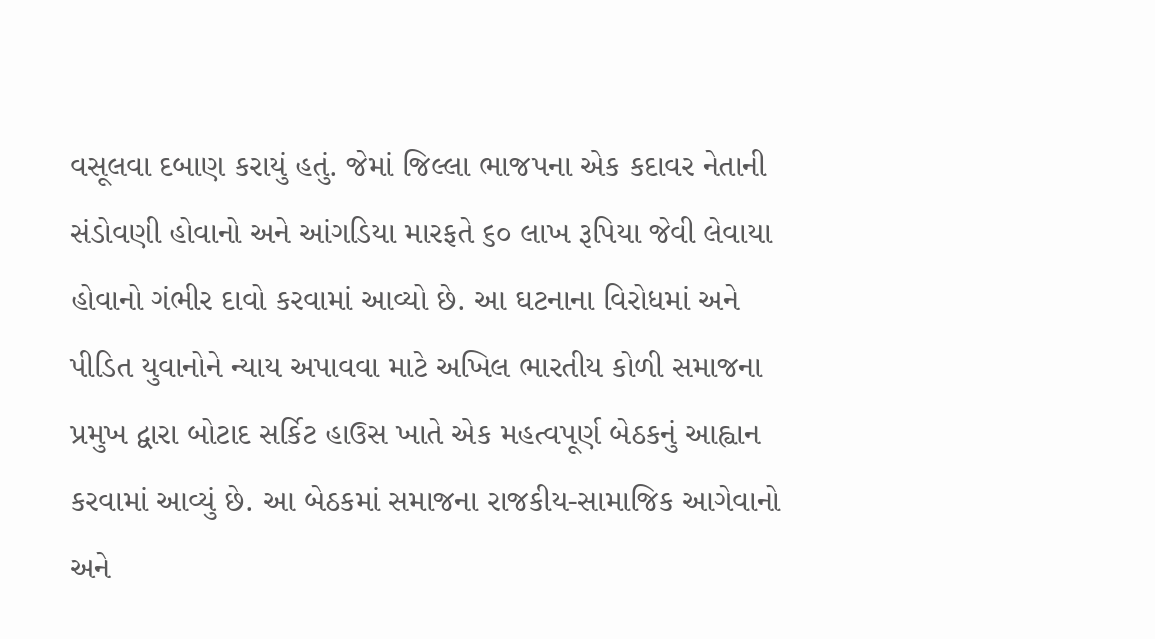વસૂલવા દબાણ કરાયું હતું. જેમાં જિલ્લા ભાજપના એક કદાવર નેતાની સંડોવણી હોવાનો અને આંગડિયા મારફતે ૬૦ લાખ રૂપિયા જેવી લેવાયા હોવાનો ગંભીર દાવો કરવામાં આવ્યો છે. આ ઘટનાના વિરોધમાં અને પીડિત યુવાનોને ન્યાય અપાવવા માટે અખિલ ભારતીય કોળી સમાજના પ્રમુખ દ્વારા બોટાદ સર્કિટ હાઉસ ખાતે એક મહત્વપૂર્ણ બેઠકનું આહ્વાન કરવામાં આવ્યું છે. આ બેઠકમાં સમાજના રાજકીય-સામાજિક આગેવાનો અને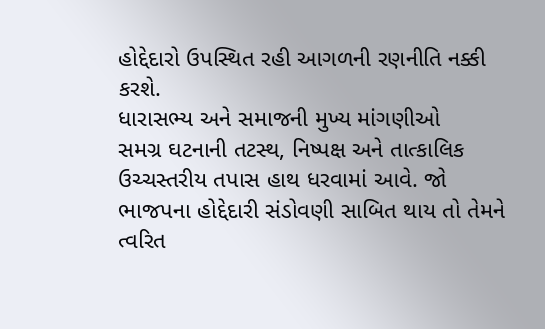હોદ્દેદારો ઉપસ્થિત રહી આગળની રણનીતિ નક્કી કરશે.
ધારાસભ્ય અને સમાજની મુખ્ય માંગણીઓ
સમગ્ર ઘટનાની તટસ્થ, નિષ્પક્ષ અને તાત્કાલિક ઉચ્ચસ્તરીય તપાસ હાથ ધરવામાં આવે. જો ભાજપના હોદ્દેદારી સંડોવણી સાબિત થાય તો તેમને ત્વરિત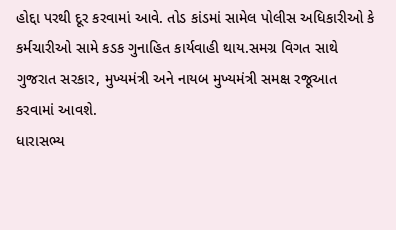હોદ્દા પરથી દૂર કરવામાં આવે. તોડ કાંડમાં સામેલ પોલીસ અધિકારીઓ કે કર્મચારીઓ સામે કડક ગુનાહિત કાર્યવાહી થાય.સમગ્ર વિગત સાથે ગુજરાત સરકાર, મુખ્યમંત્રી અને નાયબ મુખ્યમંત્રી સમક્ષ રજૂઆત કરવામાં આવશે.
ધારાસભ્ય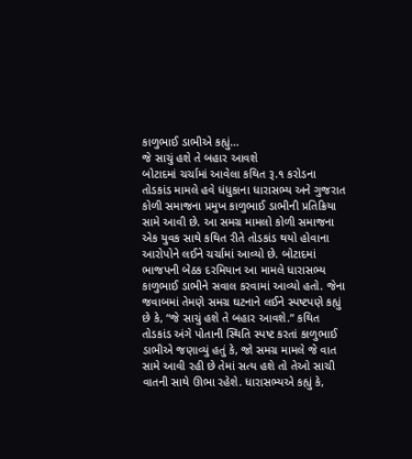કાળુભાઈ ડાભીએ કહ્યું...
જે સાચું હશે તે બહાર આવશે
બોટાદમાં ચર્ચામાં આવેલા કથિત રૂ.૧ કરોડના તોડકાંડ મામલે હવે ધંધુકાના ધારાસભ્ય અને ગુજરાત કોળી સમાજના પ્રમુખ કાળુભાઈ ડાભીની પ્રતિક્રિયા સામે આવી છે. આ સમગ્ર મામલો કોળી સમાજના એક યુવક સાથે કથિત રીતે તોડકાંડ થયો હોવાના આરોપોને લઈને ચર્ચામાં આવ્યો છે. બોટાદમાં ભાજપની બેઠક દરમિયાન આ મામલે ધારાસભ્ય કાળુભાઈ ડાભીને સવાલ કરવામાં આવ્યો હતો. જેના જવાબમાં તેમણે સમગ્ર ઘટનાને લઈને સ્પષ્ટપણે કહ્યું છે કે, “જે સાચું હશે તે બહાર આવશે.” કથિત તોડકાંડ અંગે પોતાની સ્થિતિ સ્પષ્ટ કરતાં કાળુભાઈ ડાભીએ જણાવ્યું હતું કે, જો સમગ્ર મામલે જે વાત સામે આવી રહી છે તેમાં સત્ય હશે તો તેઓ સાચી વાતની સાથે ઊભા રહેશે. ધારાસભ્યએ કહ્યું કે,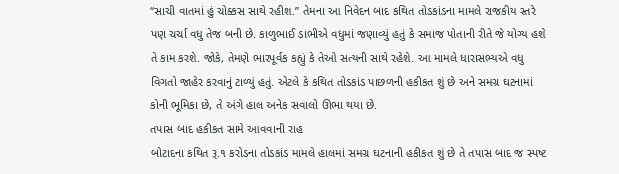“સાચી વાતમાં હું ચોક્કસ સાથે રહીશ.” તેમના આ નિવેદન બાદ કથિત તોડકાંડના મામલે રાજકીય સ્તરે પણ ચર્ચા વધુ તેજ બની છે. કાળુભાઈ ડાભીએ વધુમાં જણાવ્યું હતું કે સમાજ પોતાની રીતે જે યોગ્ય હશે તે કામ કરશે. જોકે, તેમણે ભારપૂર્વક કહ્યું કે તેઓ સત્યની સાથે રહેશે. આ મામલે ધારાસભ્યએ વધુ વિગતો જાહેર કરવાનું ટાળ્યું હતું. એટલે કે કથિત તોડકાંડ પાછળની હકીકત શું છે અને સમગ્ર ઘટનામાં કોની ભૂમિકા છે, તે અંગે હાલ અનેક સવાલો ઊભા થયા છે.
તપાસ બાદ હકીકત સામે આવવાની રાહ
બોટાદના કથિત રૂ.૧ કરોડના તોડકાંડ મામલે હાલમાં સમગ્ર ઘટનાની હકીકત શું છે તે તપાસ બાદ જ સ્પષ્ટ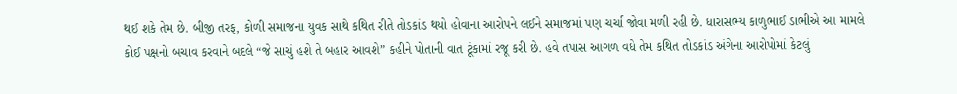થઈ શકે તેમ છે. બીજી તરફ, કોળી સમાજના યુવક સાથે કથિત રીતે તોડકાંડ થયો હોવાના આરોપને લઈને સમાજમાં પણ ચર્ચા જોવા મળી રહી છે. ધારાસભ્ય કાળુભાઈ ડાભીએ આ મામલે કોઈ પક્ષનો બચાવ કરવાને બદલે “જે સાચું હશે તે બહાર આવશે” કહીને પોતાની વાત ટૂંકામાં રજૂ કરી છે. હવે તપાસ આગળ વધે તેમ કથિત તોડકાંડ અંગેના આરોપોમાં કેટલું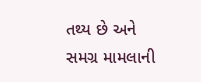તથ્ય છે અને સમગ્ર મામલાની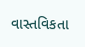વાસ્તવિકતા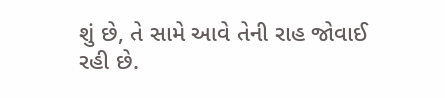શું છે, તે સામે આવે તેની રાહ જોવાઈ રહી છે.